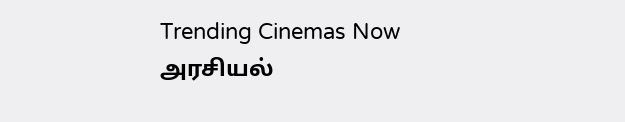Trending Cinemas Now
அரசியல்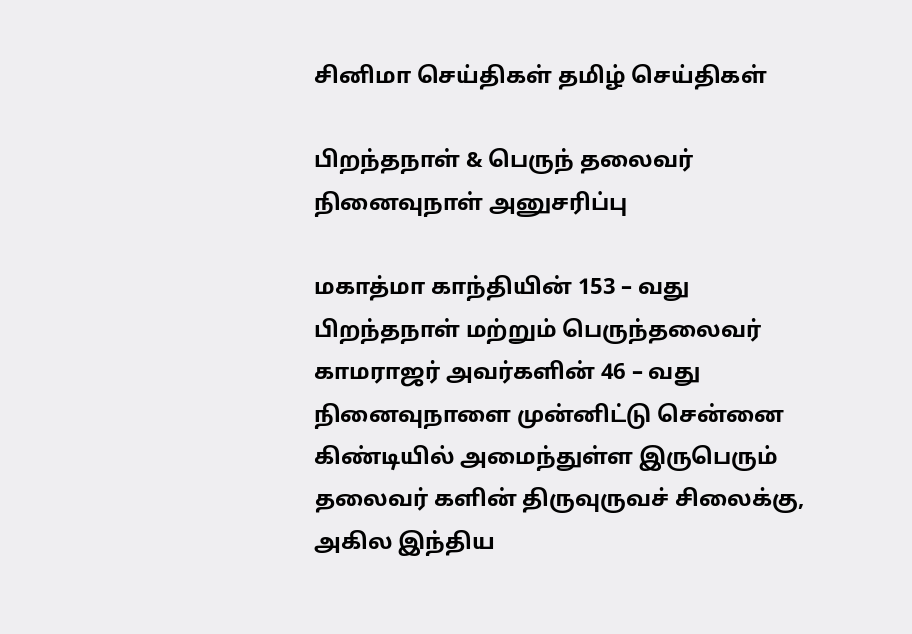சினிமா செய்திகள் தமிழ் செய்திகள்

பிறந்தநாள் & பெருந் தலைவர் நினைவுநாள் அனுசரிப்பு

மகாத்மா காந்தியின் 153 – வது பிறந்தநாள் மற்றும் பெருந்தலைவர் காமராஜர் அவர்களின் 46 – வது நினைவுநாளை முன்னிட்டு சென்னை கிண்டியில் அமைந்துள்ள இருபெரும் தலைவர் களின் திருவுருவச் சிலைக்கு, அகில இந்திய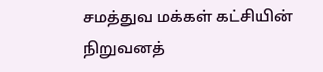சமத்துவ மக்கள் கட்சியின் நிறுவனத்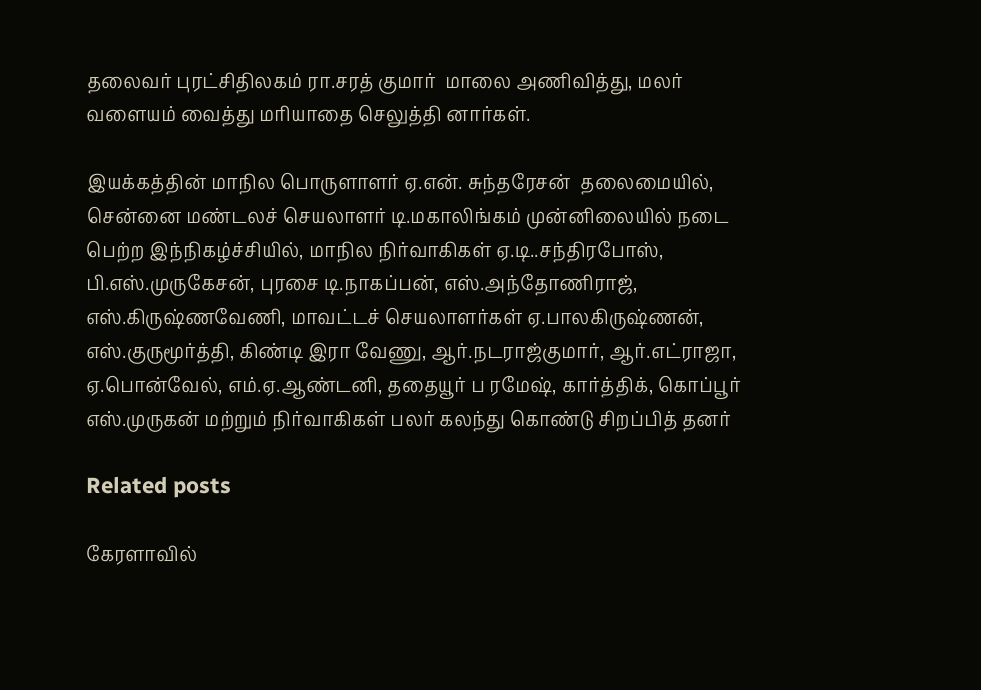தலைவர் புரட்சிதிலகம் ரா.சரத் குமார்  மாலை அணிவித்து, மலர் வளையம் வைத்து மரியாதை செலுத்தி னார்கள்.

இயக்கத்தின் மாநில பொருளாளர் ஏ.என். சுந்தரேசன்  தலைமையில், சென்னை மண்டலச் செயலாளர் டி.மகாலிங்கம் முன்னிலையில் நடை பெற்ற இந்நிகழ்ச்சியில், மாநில நிர்வாகிகள் ஏ.டி..சந்திரபோஸ், பி.எஸ்.முருகேசன், புரசை டி.நாகப்பன், எஸ்.அந்தோணிராஜ், எஸ்.கிருஷ்ணவேணி, மாவட்டச் செயலாளர்கள் ஏ.பாலகிருஷ்ணன், எஸ்.குருமூர்த்தி, கிண்டி இரா வேணு, ஆர்.நடராஜ்குமார், ஆர்.எட்ராஜா, ஏ.பொன்வேல், எம்.ஏ.ஆண்டனி, ததையூர் ப ரமேஷ், கார்த்திக், கொப்பூர் எஸ்.முருகன் மற்றும் நிர்வாகிகள் பலர் கலந்து கொண்டு சிறப்பித் தனர்

Related posts

கேரளாவில்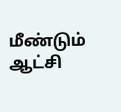மீண்டும் ஆட்சி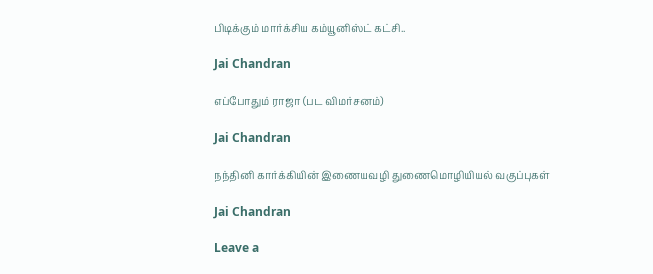பிடிக்கும் மார்க்சிய கம்யூனிஸ்ட் கட்சி..

Jai Chandran

எப்போதும் ராஜா (பட விமர்சனம்)

Jai Chandran

நந்தினி கார்க்கியின் இணையவழி துணைமொழியியல் வகுப்புகள்

Jai Chandran

Leave a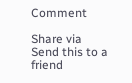Comment

Share via
Send this to a friend